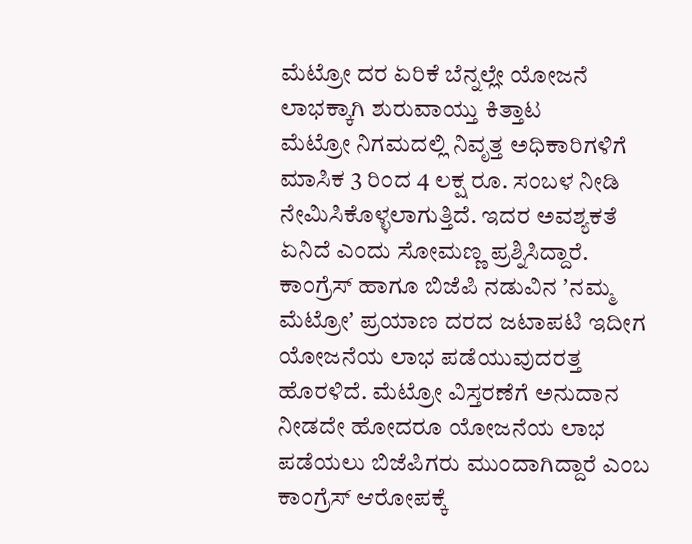ಮೆಟ್ರೋ ದರ ಏರಿಕೆ ಬೆನ್ನಲ್ಲೇ ಯೋಜನೆ ಲಾಭಕ್ಕಾಗಿ ಶುರುವಾಯ್ತು ಕಿತ್ತಾಟ
ಮೆಟ್ರೋ ನಿಗಮದಲ್ಲಿ ನಿವೃತ್ತ ಅಧಿಕಾರಿಗಳಿಗೆ ಮಾಸಿಕ 3 ರಿಂದ 4 ಲಕ್ಷ ರೂ. ಸಂಬಳ ನೀಡಿ ನೇಮಿಸಿಕೊಳ್ಳಲಾಗುತ್ತಿದೆ. ಇದರ ಅವಶ್ಯಕತೆ ಏನಿದೆ ಎಂದು ಸೋಮಣ್ಣ ಪ್ರಶ್ನಿಸಿದ್ದಾರೆ.
ಕಾಂಗ್ರೆಸ್ ಹಾಗೂ ಬಿಜೆಪಿ ನಡುವಿನ ʼನಮ್ಮ ಮೆಟ್ರೋʼ ಪ್ರಯಾಣ ದರದ ಜಟಾಪಟಿ ಇದೀಗ ಯೋಜನೆಯ ಲಾಭ ಪಡೆಯುವುದರತ್ತ ಹೊರಳಿದೆ. ಮೆಟ್ರೋ ವಿಸ್ತರಣೆಗೆ ಅನುದಾನ ನೀಡದೇ ಹೋದರೂ ಯೋಜನೆಯ ಲಾಭ ಪಡೆಯಲು ಬಿಜೆಪಿಗರು ಮುಂದಾಗಿದ್ದಾರೆ ಎಂಬ ಕಾಂಗ್ರೆಸ್ ಆರೋಪಕ್ಕೆ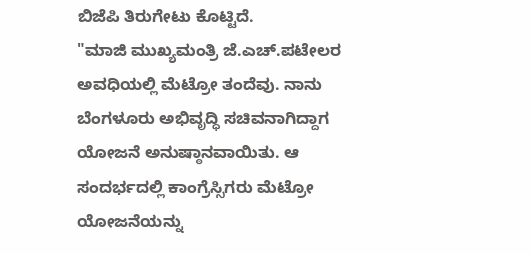ಬಿಜೆಪಿ ತಿರುಗೇಟು ಕೊಟ್ಟಿದೆ.
"ಮಾಜಿ ಮುಖ್ಯಮಂತ್ರಿ ಜೆ.ಎಚ್.ಪಟೇಲರ ಅವಧಿಯಲ್ಲಿ ಮೆಟ್ರೋ ತಂದೆವು. ನಾನು ಬೆಂಗಳೂರು ಅಭಿವೃದ್ಧಿ ಸಚಿವನಾಗಿದ್ದಾಗ ಯೋಜನೆ ಅನುಷ್ಠಾನವಾಯಿತು. ಆ ಸಂದರ್ಭದಲ್ಲಿ ಕಾಂಗ್ರೆಸ್ಸಿಗರು ಮೆಟ್ರೋ ಯೋಜನೆಯನ್ನು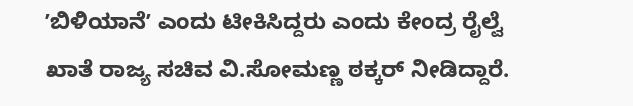ʼಬಿಳಿಯಾನೆʼ ಎಂದು ಟೀಕಿಸಿದ್ದರು ಎಂದು ಕೇಂದ್ರ ರೈಲ್ವೆ ಖಾತೆ ರಾಜ್ಯ ಸಚಿವ ವಿ.ಸೋಮಣ್ಣ ಠಕ್ಕರ್ ನೀಡಿದ್ದಾರೆ.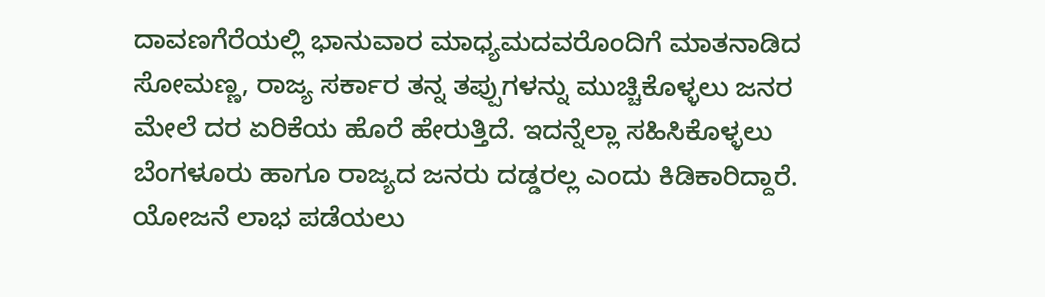ದಾವಣಗೆರೆಯಲ್ಲಿ ಭಾನುವಾರ ಮಾಧ್ಯಮದವರೊಂದಿಗೆ ಮಾತನಾಡಿದ ಸೋಮಣ್ಣ, ರಾಜ್ಯ ಸರ್ಕಾರ ತನ್ನ ತಪ್ಪುಗಳನ್ನು ಮುಚ್ಚಿಕೊಳ್ಳಲು ಜನರ ಮೇಲೆ ದರ ಏರಿಕೆಯ ಹೊರೆ ಹೇರುತ್ತಿದೆ. ಇದನ್ನೆಲ್ಲಾ ಸಹಿಸಿಕೊಳ್ಳಲು ಬೆಂಗಳೂರು ಹಾಗೂ ರಾಜ್ಯದ ಜನರು ದಡ್ಡರಲ್ಲ ಎಂದು ಕಿಡಿಕಾರಿದ್ದಾರೆ.
ಯೋಜನೆ ಲಾಭ ಪಡೆಯಲು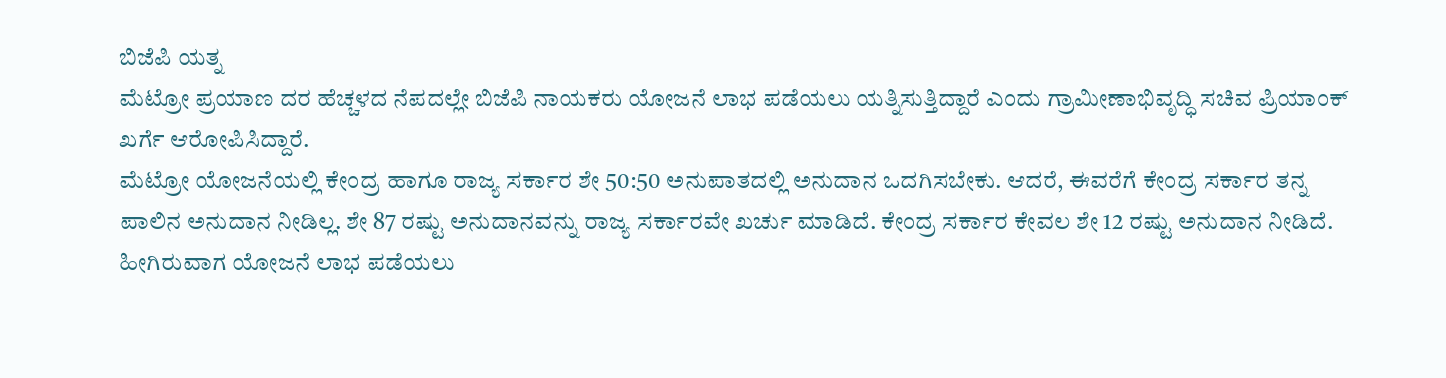ಬಿಜೆಪಿ ಯತ್ನ
ಮೆಟ್ರೋ ಪ್ರಯಾಣ ದರ ಹೆಚ್ಚಳದ ನೆಪದಲ್ಲೇ ಬಿಜೆಪಿ ನಾಯಕರು ಯೋಜನೆ ಲಾಭ ಪಡೆಯಲು ಯತ್ನಿಸುತ್ತಿದ್ದಾರೆ ಎಂದು ಗ್ರಾಮೀಣಾಭಿವೃದ್ಧಿ ಸಚಿವ ಪ್ರಿಯಾಂಕ್ ಖರ್ಗೆ ಆರೋಪಿಸಿದ್ದಾರೆ.
ಮೆಟ್ರೋ ಯೋಜನೆಯಲ್ಲಿ ಕೇಂದ್ರ ಹಾಗೂ ರಾಜ್ಯ ಸರ್ಕಾರ ಶೇ 50:50 ಅನುಪಾತದಲ್ಲಿ ಅನುದಾನ ಒದಗಿಸಬೇಕು. ಆದರೆ, ಈವರೆಗೆ ಕೇಂದ್ರ ಸರ್ಕಾರ ತನ್ನ ಪಾಲಿನ ಅನುದಾನ ನೀಡಿಲ್ಲ. ಶೇ 87 ರಷ್ಟು ಅನುದಾನವನ್ನು ರಾಜ್ಯ ಸರ್ಕಾರವೇ ಖರ್ಚು ಮಾಡಿದೆ. ಕೇಂದ್ರ ಸರ್ಕಾರ ಕೇವಲ ಶೇ 12 ರಷ್ಟು ಅನುದಾನ ನೀಡಿದೆ. ಹೀಗಿರುವಾಗ ಯೋಜನೆ ಲಾಭ ಪಡೆಯಲು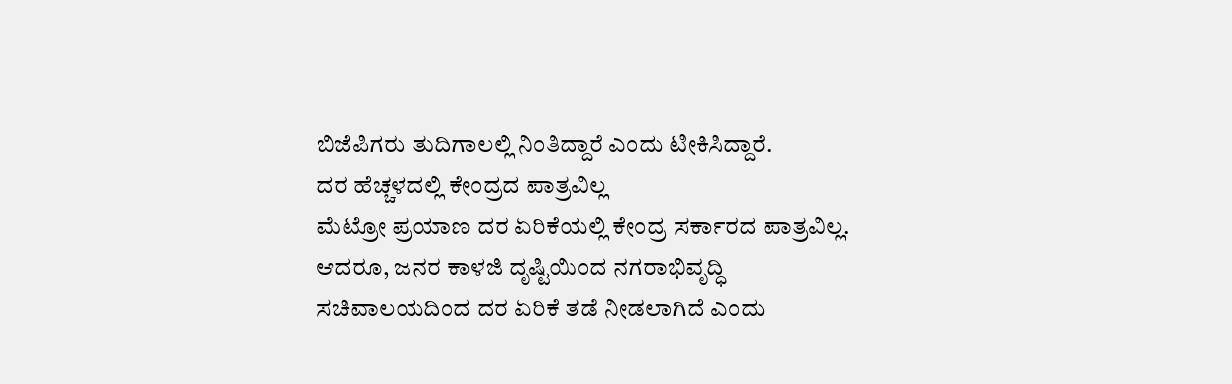ಬಿಜೆಪಿಗರು ತುದಿಗಾಲಲ್ಲಿ ನಿಂತಿದ್ದಾರೆ ಎಂದು ಟೀಕಿಸಿದ್ದಾರೆ.
ದರ ಹೆಚ್ಚಳದಲ್ಲಿ ಕೇಂದ್ರದ ಪಾತ್ರವಿಲ್ಲ
ಮೆಟ್ರೋ ಪ್ರಯಾಣ ದರ ಏರಿಕೆಯಲ್ಲಿ ಕೇಂದ್ರ ಸರ್ಕಾರದ ಪಾತ್ರವಿಲ್ಲ. ಆದರೂ, ಜನರ ಕಾಳಜಿ ದೃಷ್ಟಿಯಿಂದ ನಗರಾಭಿವೃದ್ಧಿ ಸಚಿವಾಲಯದಿಂದ ದರ ಏರಿಕೆ ತಡೆ ನೀಡಲಾಗಿದೆ ಎಂದು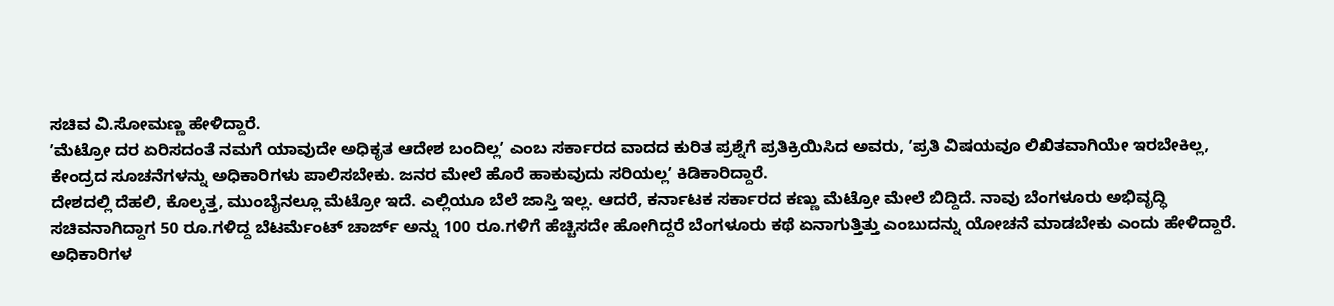ಸಚಿವ ವಿ.ಸೋಮಣ್ಣ ಹೇಳಿದ್ದಾರೆ.
ʼಮೆಟ್ರೋ ದರ ಏರಿಸದಂತೆ ನಮಗೆ ಯಾವುದೇ ಅಧಿಕೃತ ಆದೇಶ ಬಂದಿಲ್ಲʼ ಎಂಬ ಸರ್ಕಾರದ ವಾದದ ಕುರಿತ ಪ್ರಶ್ನೆಗೆ ಪ್ರತಿಕ್ರಿಯಿಸಿದ ಅವರು, ʼಪ್ರತಿ ವಿಷಯವೂ ಲಿಖಿತವಾಗಿಯೇ ಇರಬೇಕಿಲ್ಲ, ಕೇಂದ್ರದ ಸೂಚನೆಗಳನ್ನು ಅಧಿಕಾರಿಗಳು ಪಾಲಿಸಬೇಕು. ಜನರ ಮೇಲೆ ಹೊರೆ ಹಾಕುವುದು ಸರಿಯಲ್ಲʼ ಕಿಡಿಕಾರಿದ್ದಾರೆ.
ದೇಶದಲ್ಲಿ ದೆಹಲಿ, ಕೊಲ್ಕತ್ತ, ಮುಂಬೈನಲ್ಲೂ ಮೆಟ್ರೋ ಇದೆ. ಎಲ್ಲಿಯೂ ಬೆಲೆ ಜಾಸ್ತಿ ಇಲ್ಲ. ಆದರೆ, ಕರ್ನಾಟಕ ಸರ್ಕಾರದ ಕಣ್ಣು ಮೆಟ್ರೋ ಮೇಲೆ ಬಿದ್ದಿದೆ. ನಾವು ಬೆಂಗಳೂರು ಅಭಿವೃದ್ಧಿ ಸಚಿವನಾಗಿದ್ದಾಗ 50 ರೂ.ಗಳಿದ್ದ ಬೆಟರ್ಮೆಂಟ್ ಚಾರ್ಜ್ ಅನ್ನು 100 ರೂ.ಗಳಿಗೆ ಹೆಚ್ಚಿಸದೇ ಹೋಗಿದ್ದರೆ ಬೆಂಗಳೂರು ಕಥೆ ಏನಾಗುತ್ತಿತ್ತು ಎಂಬುದನ್ನು ಯೋಚನೆ ಮಾಡಬೇಕು ಎಂದು ಹೇಳಿದ್ದಾರೆ.
ಅಧಿಕಾರಿಗಳ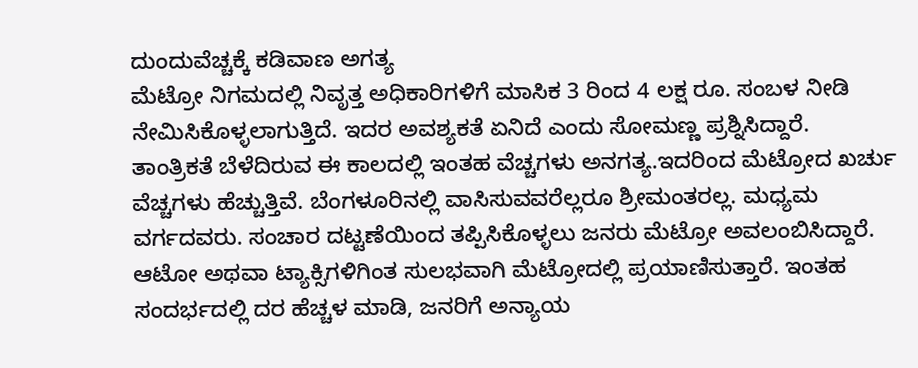ದುಂದುವೆಚ್ಚಕ್ಕೆ ಕಡಿವಾಣ ಅಗತ್ಯ
ಮೆಟ್ರೋ ನಿಗಮದಲ್ಲಿ ನಿವೃತ್ತ ಅಧಿಕಾರಿಗಳಿಗೆ ಮಾಸಿಕ 3 ರಿಂದ 4 ಲಕ್ಷ ರೂ. ಸಂಬಳ ನೀಡಿ ನೇಮಿಸಿಕೊಳ್ಳಲಾಗುತ್ತಿದೆ. ಇದರ ಅವಶ್ಯಕತೆ ಏನಿದೆ ಎಂದು ಸೋಮಣ್ಣ ಪ್ರಶ್ನಿಸಿದ್ದಾರೆ.
ತಾಂತ್ರಿಕತೆ ಬೆಳೆದಿರುವ ಈ ಕಾಲದಲ್ಲಿ ಇಂತಹ ವೆಚ್ಚಗಳು ಅನಗತ್ಯ.ಇದರಿಂದ ಮೆಟ್ರೋದ ಖರ್ಚು ವೆಚ್ಚಗಳು ಹೆಚ್ಚುತ್ತಿವೆ. ಬೆಂಗಳೂರಿನಲ್ಲಿ ವಾಸಿಸುವವರೆಲ್ಲರೂ ಶ್ರೀಮಂತರಲ್ಲ. ಮಧ್ಯಮ ವರ್ಗದವರು. ಸಂಚಾರ ದಟ್ಟಣೆಯಿಂದ ತಪ್ಪಿಸಿಕೊಳ್ಳಲು ಜನರು ಮೆಟ್ರೋ ಅವಲಂಬಿಸಿದ್ದಾರೆ. ಆಟೋ ಅಥವಾ ಟ್ಯಾಕ್ಸಿಗಳಿಗಿಂತ ಸುಲಭವಾಗಿ ಮೆಟ್ರೋದಲ್ಲಿ ಪ್ರಯಾಣಿಸುತ್ತಾರೆ. ಇಂತಹ ಸಂದರ್ಭದಲ್ಲಿ ದರ ಹೆಚ್ಚಳ ಮಾಡಿ, ಜನರಿಗೆ ಅನ್ಯಾಯ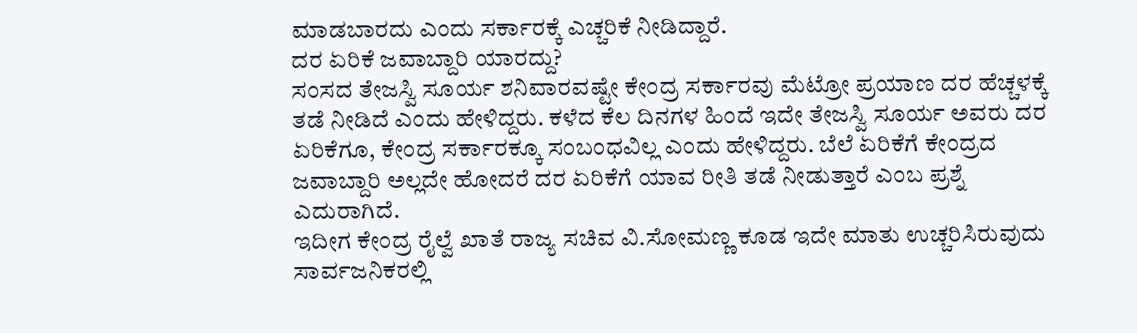ಮಾಡಬಾರದು ಎಂದು ಸರ್ಕಾರಕ್ಕೆ ಎಚ್ಚರಿಕೆ ನೀಡಿದ್ದಾರೆ.
ದರ ಏರಿಕೆ ಜವಾಬ್ದಾರಿ ಯಾರದ್ದು?
ಸಂಸದ ತೇಜಸ್ವಿ ಸೂರ್ಯ ಶನಿವಾರವಷ್ಟೇ ಕೇಂದ್ರ ಸರ್ಕಾರವು ಮೆಟ್ರೋ ಪ್ರಯಾಣ ದರ ಹೆಚ್ಚಳಕ್ಕೆ ತಡೆ ನೀಡಿದೆ ಎಂದು ಹೇಳಿದ್ದರು. ಕಳೆದ ಕೆಲ ದಿನಗಳ ಹಿಂದೆ ಇದೇ ತೇಜಸ್ವಿ ಸೂರ್ಯ ಅವರು ದರ ಏರಿಕೆಗೂ, ಕೇಂದ್ರ ಸರ್ಕಾರಕ್ಕೂ ಸಂಬಂಧವಿಲ್ಲ ಎಂದು ಹೇಳಿದ್ದರು. ಬೆಲೆ ಏರಿಕೆಗೆ ಕೇಂದ್ರದ ಜವಾಬ್ದಾರಿ ಅಲ್ಲದೇ ಹೋದರೆ ದರ ಏರಿಕೆಗೆ ಯಾವ ರೀತಿ ತಡೆ ನೀಡುತ್ತಾರೆ ಎಂಬ ಪ್ರಶ್ನೆ ಎದುರಾಗಿದೆ.
ಇದೀಗ ಕೇಂದ್ರ ರೈಲ್ವೆ ಖಾತೆ ರಾಜ್ಯ ಸಚಿವ ವಿ.ಸೋಮಣ್ಣ ಕೂಡ ಇದೇ ಮಾತು ಉಚ್ಚರಿಸಿರುವುದು ಸಾರ್ವಜನಿಕರಲ್ಲಿ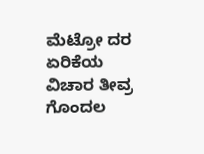ಮೆಟ್ರೋ ದರ ಏರಿಕೆಯ ವಿಚಾರ ತೀವ್ರ ಗೊಂದಲ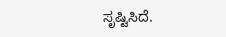ಸೃಷ್ಟಿಸಿದೆ.